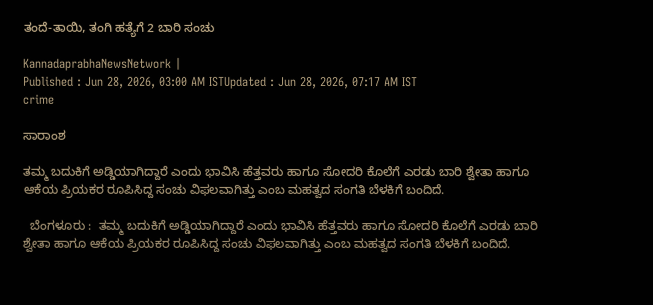ತಂದೆ-ತಾಯಿ, ತಂಗಿ ಹತ್ಯೆಗೆ 2 ಬಾರಿ ಸಂಚು

KannadaprabhaNewsNetwork |
Published : Jun 28, 2026, 03:00 AM ISTUpdated : Jun 28, 2026, 07:17 AM IST
crime

ಸಾರಾಂಶ

ತಮ್ಮ ಬದುಕಿಗೆ ಅಡ್ಡಿಯಾಗಿದ್ದಾರೆ ಎಂದು ಭಾವಿಸಿ ಹೆತ್ತವರು ಹಾಗೂ ಸೋದರಿ ಕೊಲೆಗೆ ಎರಡು ಬಾರಿ ಶ್ವೇತಾ ಹಾಗೂ ಆಕೆಯ ಪ್ರಿಯಕರ ರೂಪಿಸಿದ್ದ ಸಂಚು ವಿಫಲವಾಗಿತ್ತು ಎಂಬ ಮಹತ್ವದ ಸಂಗತಿ ಬೆಳಕಿಗೆ ಬಂದಿದೆ.

  ಬೆಂಗಳೂರು :  ತಮ್ಮ ಬದುಕಿಗೆ ಅಡ್ಡಿಯಾಗಿದ್ದಾರೆ ಎಂದು ಭಾವಿಸಿ ಹೆತ್ತವರು ಹಾಗೂ ಸೋದರಿ ಕೊಲೆಗೆ ಎರಡು ಬಾರಿ ಶ್ವೇತಾ ಹಾಗೂ ಆಕೆಯ ಪ್ರಿಯಕರ ರೂಪಿಸಿದ್ದ ಸಂಚು ವಿಫಲವಾಗಿತ್ತು ಎಂಬ ಮಹತ್ವದ ಸಂಗತಿ ಬೆಳಕಿಗೆ ಬಂದಿದೆ.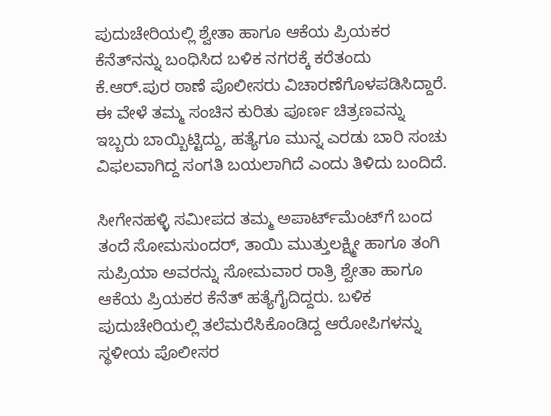ಪುದುಚೇರಿಯಲ್ಲಿ ಶ್ವೇತಾ ಹಾಗೂ ಆಕೆಯ ಪ್ರಿಯಕರ ಕೆನೆತ್‌ನನ್ನು ಬಂಧಿಸಿದ ಬಳಿಕ ನಗರಕ್ಕೆ ಕರೆತಂದು ಕೆ.ಆರ್‌.ಪುರ ಠಾಣೆ ಪೊಲೀಸರು ವಿಚಾರಣೆಗೊಳಪಡಿಸಿದ್ದಾರೆ. ಈ ವೇಳೆ ತಮ್ಮ ಸಂಚಿನ ಕುರಿತು ಪೂರ್ಣ ಚಿತ್ರಣವನ್ನು ಇಬ್ಬರು ಬಾಯ್ಬಿಟ್ಟಿದ್ದು, ಹತ್ಯೆಗೂ ಮುನ್ನ ಎರಡು ಬಾರಿ ಸಂಚು ವಿಫಲವಾಗಿದ್ದ ಸಂಗತಿ ಬಯಲಾಗಿದೆ ಎಂದು ತಿಳಿದು ಬಂದಿದೆ.

ಸೀಗೇನಹಳ್ಳಿ ಸಮೀಪದ ತಮ್ಮ ಅಪಾರ್ಟ್‌ಮೆಂಟ್‌ಗೆ ಬಂದ ತಂದೆ ಸೋಮಸುಂದರ್, ತಾಯಿ ಮುತ್ತುಲಕ್ಷ್ಮೀ ಹಾಗೂ ತಂಗಿ ಸುಪ್ರಿಯಾ ಅ‍ವರನ್ನು ಸೋಮವಾರ ರಾತ್ರಿ ಶ್ವೇತಾ ಹಾಗೂ ಆಕೆಯ ಪ್ರಿಯಕರ ಕೆನೆತ್ ಹತ್ಯೆಗೈದಿದ್ದರು. ಬಳಿಕ ಪುದುಚೇರಿಯಲ್ಲಿ ತಲೆಮರೆಸಿಕೊಂಡಿದ್ದ ಆರೋಪಿಗಳನ್ನು ಸ್ಥಳೀಯ ಪೊಲೀಸರ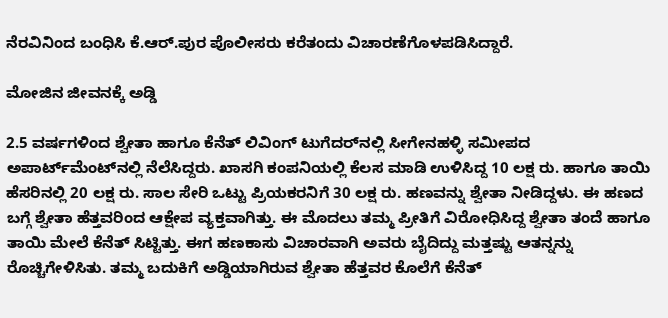ನೆರವಿನಿಂದ ಬಂಧಿಸಿ ಕೆ.ಆರ್‌.ಪುರ ಪೊಲೀಸರು ಕರೆತಂದು ವಿಚಾರಣೆಗೊಳಪಡಿಸಿದ್ದಾರೆ.

ಮೋಜಿನ ಜೀವನಕ್ಕೆ ಅಡ್ಡಿ

2.5 ವರ್ಷಗಳಿಂದ ಶ್ವೇತಾ ಹಾಗೂ ಕೆನೆತ್ ಲಿವಿಂಗ್ ಟುಗೆದರ್‌ನಲ್ಲಿ ಸೀಗೇನಹಳ್ಳಿ ಸಮೀಪದ ಅಪಾರ್ಟ್‌ಮೆಂಟ್‌ನಲ್ಲಿ ನೆಲೆಸಿದ್ದರು. ಖಾಸಗಿ ಕಂಪನಿಯಲ್ಲಿ ಕೆಲಸ ಮಾಡಿ ಉಳಿಸಿದ್ದ 10 ಲಕ್ಷ ರು. ಹಾಗೂ ತಾಯಿ ಹೆಸರಿನಲ್ಲಿ 20 ಲಕ್ಷ ರು. ಸಾಲ ಸೇರಿ ಒಟ್ಟು ಪ್ರಿಯಕರನಿಗೆ 30 ಲಕ್ಷ ರು. ಹಣವನ್ನು ಶ್ವೇತಾ ನೀಡಿದ್ದಳು. ಈ ಹಣದ ಬಗ್ಗೆ ಶ್ವೇತಾ ಹೆತ್ತವರಿಂದ ಆಕ್ಷೇಪ ವ್ಯಕ್ತವಾಗಿತ್ತು. ಈ ಮೊದಲು ತಮ್ಮ ಪ್ರೀತಿಗೆ ವಿರೋಧಿಸಿದ್ದ ಶ್ವೇತಾ ತಂದೆ ಹಾಗೂ ತಾಯಿ ಮೇಲೆ ಕೆನೆತ್ ಸಿಟ್ಟಿತ್ತು. ಈಗ ಹಣಕಾಸು ವಿಚಾರವಾಗಿ ಅವರು ಬೈದಿದ್ದು ಮತ್ತಷ್ಟು ಆತನ್ನನ್ನು ರೊಚ್ಚಿಗೇಳಿಸಿತು. ತಮ್ಮ ಬದುಕಿಗೆ ಅಡ್ಡಿಯಾಗಿರುವ ಶ್ವೇತಾ ಹೆತ್ತವರ ಕೊಲೆಗೆ ಕೆನೆತ್‌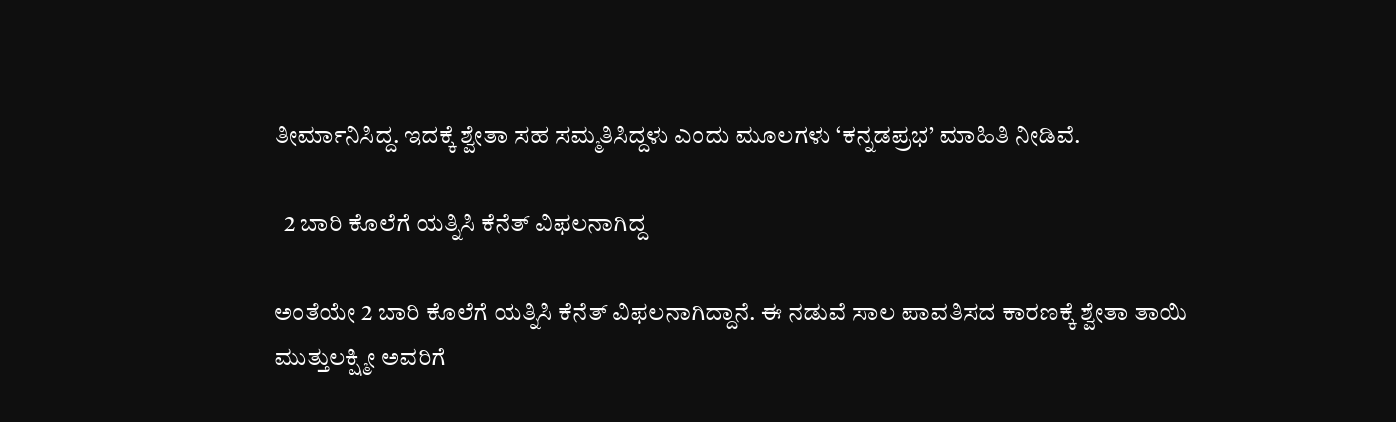ತೀರ್ಮಾನಿಸಿದ್ದ. ಇದಕ್ಕೆ ಶ್ವೇತಾ ಸಹ ಸಮ್ಮತಿಸಿದ್ದಳು ಎಂದು ಮೂಲಗಳು ‘ಕನ್ನಡಪ್ರಭ’ ಮಾಹಿತಿ ನೀಡಿವೆ.

  2 ಬಾರಿ ಕೊಲೆಗೆ ಯತ್ನಿಸಿ ಕೆನೆತ್ ವಿಫಲನಾಗಿದ್ದ

ಅಂತೆಯೇ 2 ಬಾರಿ ಕೊಲೆಗೆ ಯತ್ನಿಸಿ ಕೆನೆತ್ ವಿಫಲನಾಗಿದ್ದಾನೆ. ಈ ನಡುವೆ ಸಾಲ ಪಾವತಿಸದ ಕಾರಣಕ್ಕೆ ಶ್ವೇತಾ ತಾಯಿ ಮುತ್ತುಲಕ್ಷ್ಮೀ ಅವರಿಗೆ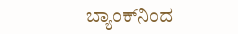ಬ್ಯಾಂಕ್‌ನಿಂದ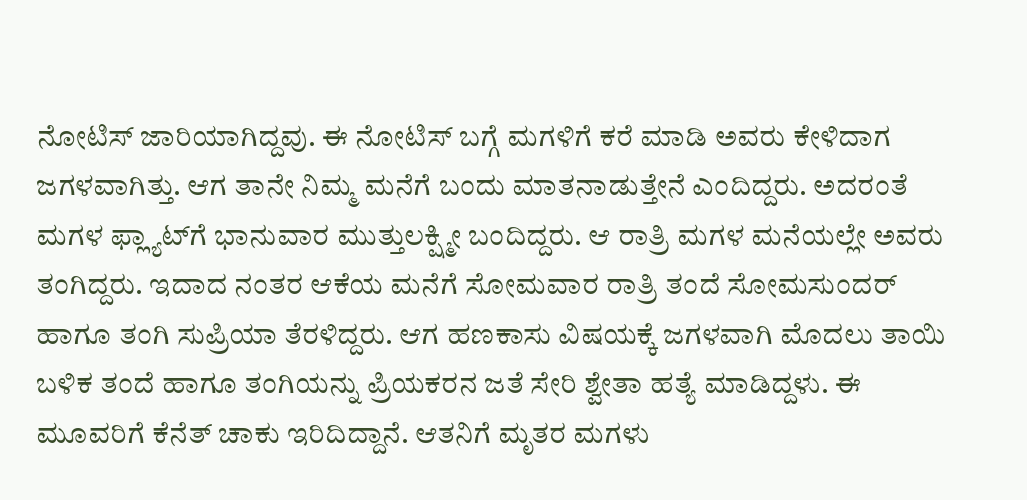ನೋಟಿಸ್ ಜಾರಿಯಾಗಿದ್ದವು. ಈ ನೋಟಿಸ್ ಬಗ್ಗೆ ಮಗಳಿಗೆ ಕರೆ ಮಾಡಿ ಅವರು ಕೇಳಿದಾಗ ಜಗಳವಾಗಿತ್ತು. ಆಗ ತಾನೇ ನಿಮ್ಮ ಮನೆಗೆ ಬಂದು ಮಾತನಾಡುತ್ತೇನೆ ಎಂದಿದ್ದರು. ಅದರಂತೆ ಮಗಳ ಫ್ಲ್ಯಾಟ್‌ಗೆ ಭಾನುವಾರ ಮುತ್ತುಲಕ್ಷ್ಮೀ ಬಂದಿದ್ದರು. ಆ ರಾತ್ರಿ ಮಗಳ ಮನೆಯಲ್ಲೇ ಅವರು ತಂಗಿದ್ದರು. ಇದಾದ ನಂತರ ಆಕೆಯ ಮನೆಗೆ ಸೋಮವಾರ ರಾತ್ರಿ ತಂದೆ ಸೋಮಸುಂದರ್ ಹಾಗೂ ತಂಗಿ ಸುಪ್ರಿಯಾ ತೆರಳಿದ್ದರು. ಆಗ ಹಣಕಾಸು ವಿಷಯಕ್ಕೆ ಜಗಳವಾಗಿ ಮೊದಲು ತಾಯಿ ಬಳಿಕ ತಂದೆ ಹಾಗೂ ತಂಗಿಯನ್ನು ಪ್ರಿಯಕರನ ಜತೆ ಸೇರಿ ಶ್ವೇತಾ ಹತ್ಯೆ ಮಾಡಿದ್ದಳು. ಈ ಮೂವರಿಗೆ ಕೆನೆತ್ ಚಾಕು ಇರಿದಿದ್ದಾನೆ. ಆತನಿಗೆ ಮೃತರ ಮಗಳು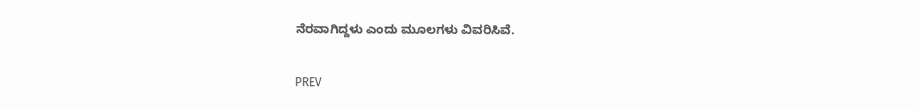ನೆರವಾಗಿದ್ದಳು ಎಂದು ಮೂಲಗಳು ವಿವರಿಸಿವೆ.

PREV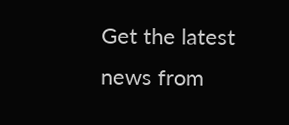Get the latest news from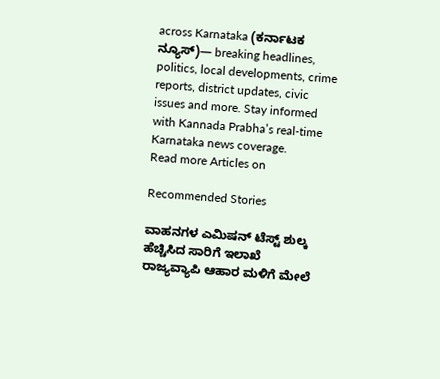across Karnataka (ಕರ್ನಾಟಕ ನ್ಯೂಸ್)— breaking headlines, politics, local developments, crime reports, district updates, civic issues and more. Stay informed with Kannada Prabha’s real‑time Karnataka news coverage.
Read more Articles on

Recommended Stories

ವಾಹನಗಳ ಎಮಿಷನ್‌ ಟೆಸ್ಟ್‌ ಶುಲ್ಕ ಹೆಚ್ಚಿಸಿದ ಸಾರಿಗೆ ಇಲಾಖೆ
ರಾಜ್ಯವ್ಯಾಪಿ ಆಹಾರ ಮಳಿಗೆ ಮೇಲೆ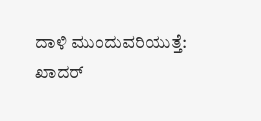ದಾಳಿ ಮುಂದುವರಿಯುತ್ತೆ: ಖಾದರ್